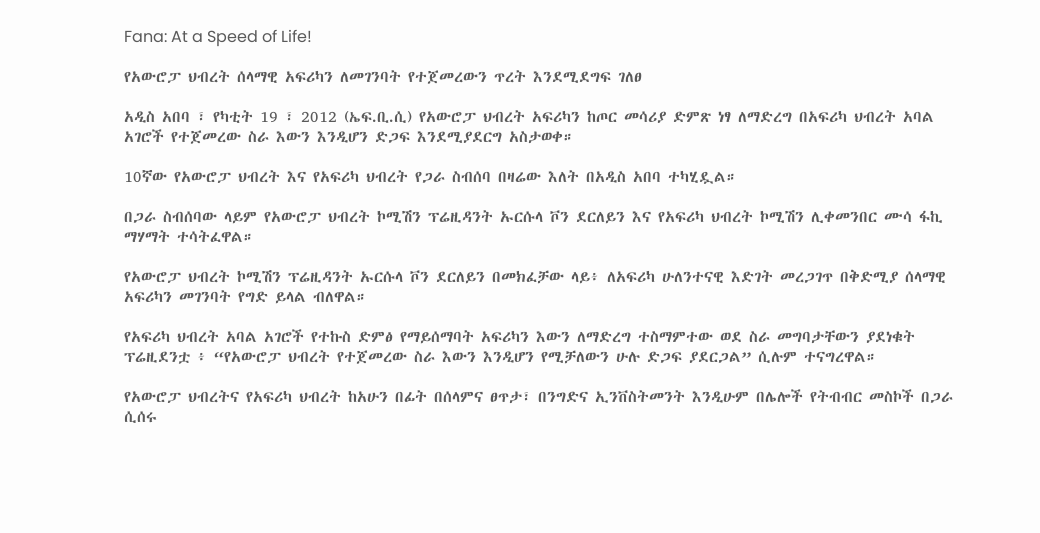Fana: At a Speed of Life!

የአውሮፓ ህብረት ሰላማዊ አፍሪካን ለመገንባት የተጀመረውን ጥረት እንደሚደግፍ ገለፀ

አዲስ አበባ ፣ የካቲት 19 ፣ 2012 (ኤፍ.ቢ.ሲ) የአውሮፓ ህብረት አፍሪካን ከጦር መሳሪያ ድምጽ ነፃ ለማድረግ በአፍሪካ ህብረት አባል አገሮች የተጀመረው ስራ እውን እንዲሆን ድጋፍ እንደሚያደርግ አስታወቀ።

10ኛው የአውሮፓ ህብረት እና የአፍሪካ ህብረት የጋራ ስብሰባ በዛሬው እለት በአዲስ አበባ ተካሂዷል።

በጋራ ስብሰባው ላይም የአውሮፓ ህብረት ኮሚሽን ፕሬዚዳንት ኡርሱላ ቮን ደርለይን እና የአፍሪካ ህብረት ኮሚሽን ሊቀመንበር ሙሳ ፋኪ ማሃማት ተሳትፈዋል።

የአውሮፓ ህብረት ኮሚሽን ፕሬዚዳንት ኡርሱላ ቮን ደርለይን በመክፈቻው ላይ፥ ለአፍሪካ ሁለንተናዊ እድገት መረጋገጥ በቅድሚያ ሰላማዊ አፍሪካን መገንባት የግድ ይላል ብለዋል።

የአፍሪካ ህብረት አባል አገሮች የተኩስ ድምፅ የማይሰማባት አፍሪካን እውን ለማድረግ ተስማምተው ወደ ስራ መግባታቸውን ያደነቁት ፕሬዚደንቷ ፥ “የአውሮፓ ህብረት የተጀመረው ስራ እውን እንዲሆን የሚቻለውን ሁሉ ድጋፍ ያደርጋል” ሲሉም ተናግረዋል።

የአውሮፓ ህብረትና የአፍሪካ ህብረት ከአሁን በፊት በሰላምና ፀጥታ፣ በንግድና ኢንቨስትመንት እንዲሁም በሌሎች የትብብር መስኮች በጋራ ሲሰሩ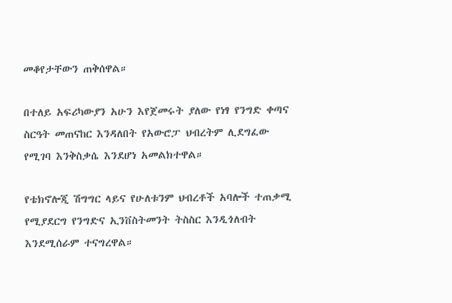መቆየታቸውን ጠቅሰዋል።

በተለይ አፍሪካውያን አሁን እየጀመሩት ያለው የነፃ የንግድ ቀጣና ስርዓት መጠናከር እንዳለበት የአውሮፓ ህብረትም ሊደግፈው የሚገባ እንቅስቃሴ እንደሆነ አመልክተዋል።

የቴክኖሎጂ ሽግግር ላይና የሁለቱንም ህብረቶች አባሎች ተጠቃሚ የሚያደርግ የንግድና ኢንቨስትመንት ትስስር እንዲጎለብት እንደሚሰራም ተናግረዋል።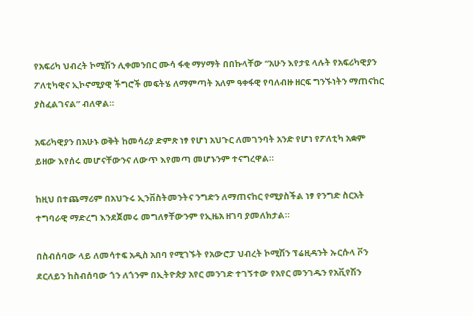የአፍሪካ ህብረት ኮሚሽን ሊቀመንበር ሙሳ ፋቂ ማሃማት በበኩላቸው “አሁን እየታዩ ላሉት የአፍሪካዊያን ፖለቲካዊና ኢኮኖሚያዊ ችግሮች መፍትሄ ለማምጣት አለም ዓቀፋዊ የባለብዙ ዘርፍ ግንኙነትን ማጠናከር ያስፈልገናል” ብለዋል።

አፍሪካዊያን በአሁኑ ወቅት ከመሳሪያ ድምጽ ነፃ የሆነ አህጉር ለመገንባት አንድ የሆነ የፖለቲካ አቋም ይዘው እየሰሩ መሆናቸውንና ለውጥ እየመጣ መሆኑንም ተናግረዋል።

ከዚህ በተጨማሪም በአህጉሩ ኢንቨስትመንትና ንግድን ለማጠናከር የሚያስችል ነፃ የንግድ ስርአት ተግባራዊ ማድረግ እንደጀመሩ መግለፃቸውንም የኢዜአ ዘገባ ያመለክታል።

በስብሰባው ላይ ለመሳተፍ አዲስ አበባ የሚገኙት የአውሮፓ ህብረት ኮሚሽን ፕሬዚዳንት ኡርሱላ ቮን ደርለይን ከስብሰባው ጎን ለጎንም በኢትዮጵያ አየር መንገድ ተገኝተው የአየር መንገዱን የአቪየሽን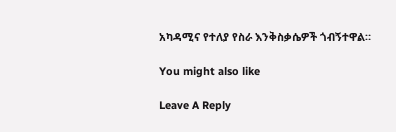አካዳሚና የተለያ የስራ እንቅስቃሴዎች ጎብኝተዋል።

You might also like

Leave A Reply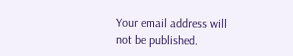Your email address will not be published.